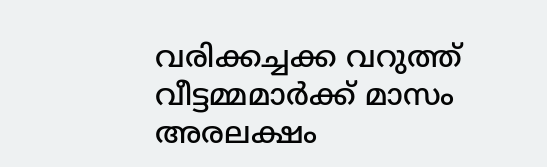വരിക്കച്ചക്ക വറുത്ത് വീട്ടമ്മമാർക്ക് മാസം അരലക്ഷം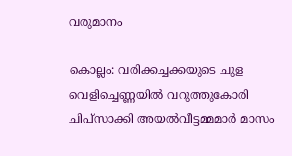വരുമാനം

കൊല്ലം: വരിക്കച്ചക്കയുടെ ചുള വെളിച്ചെണ്ണയിൽ വറുത്തുകോരി ചിപ്സാക്കി അയൽവീട്ടമ്മമാർ മാസം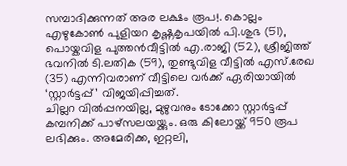സമ്പാദിക്കുന്നത് അര ലക്ഷം രൂപ!. കൊല്ലം എഴുകോൺ പുളിയറ കൃഷ്ണകൃപയിൽ പി.ശുഭ (51), പൊയ്കവിള പുത്തൻവീട്ടിൽ എ.രാജി (52), ശ്രീജിത്ത് ഭവനിൽ ടി.ലതിക (59), തുണ്ടുവിള വീട്ടിൽ എസ്.രേഖ (35) എന്നിവരാണ് വീട്ടിലെ വർക്ക് ഏരിയായിൽ ‘സ്റ്റാർട്ടപ്പ്’ വിജയിപ്പിച്ചത്.
ചില്ലറ വിൽപ്പനയില്ല, മുഴുവനും ടോക്കോ സ്റ്റാർട്ടപ്പ് കമ്പനിക്ക് പാഴ്സലയയ്ക്കും. ഒരു കിലോയ്ക്ക് 950 രൂപ ലഭിക്കും. അമേരിക്ക, ഇറ്റലി,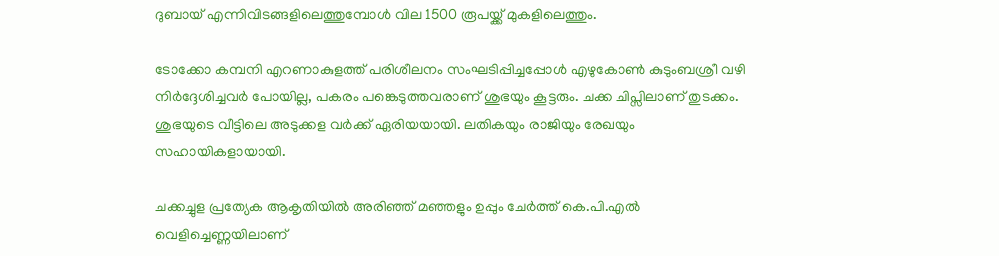ദുബായ് എന്നിവിടങ്ങളിലെത്തുമ്പോൾ വില 1500 രൂപയ്ക്ക് മുകളിലെത്തും.

ടോക്കോ കമ്പനി എറണാകുളത്ത് പരിശീലനം സംഘടിപ്പിച്ചപ്പോൾ എഴുകോൺ കുടുംബശ്രീ വഴി നിർദ്ദേശിച്ചവർ പോയില്ല, പകരം പങ്കെടുത്തവരാണ് ശുഭയും കൂട്ടരും. ചക്ക ചിപ്സിലാണ് തുടക്കം. ശുഭയുടെ വീട്ടിലെ അടുക്കള വർക്ക് ഏരിയയായി. ലതികയും രാജിയും രേഖയും സഹായികളായായി.

ചക്കച്ചുള പ്രത്യേക ആകൃതിയിൽ അരിഞ്ഞ് മഞ്ഞളും ഉപ്പും ചേർത്ത് കെ.പി.എൽ വെളിച്ചെണ്ണയിലാണ്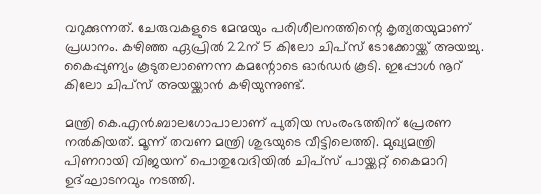വറുക്കുന്നത്. ചേരുവകളുടെ മേന്മയും പരിശീലനത്തിന്റെ കൃത്യതയുമാണ് പ്രധാനം. കഴിഞ്ഞ ഏപ്രിൽ 22ന് 5 കിലോ ചിപ്സ് ടോക്കോയ്ക്ക് അയച്ചു. കൈപ്പുണ്യം കൂടുതലാണെന്ന കമന്റോടെ ഓർഡർ കൂടി. ഇപ്പോൾ നൂറ് കിലോ ചിപ്സ് അയയ്ക്കാൻ കഴിയുന്നുണ്ട്.

മന്ത്രി കെ.എൻ.ബാലഗോപാലാണ് പുതിയ സംരംഭത്തിന് പ്രേരണ നൽകിയത്. മൂന്ന് തവണ മന്ത്രി ശുഭയുടെ വീട്ടിലെത്തി. മുഖ്യമന്ത്രി പിണറായി വിജയന് പൊതുവേദിയിൽ ചിപ്സ് പായ്ക്കറ്റ് കൈമാറി ഉദ്ഘാടനവും നടത്തി.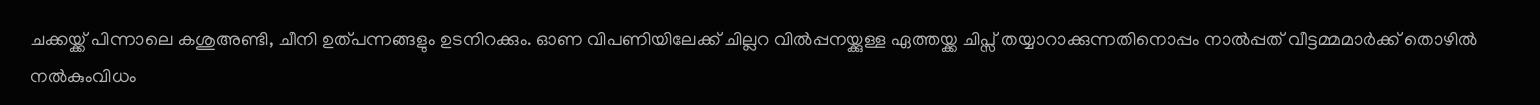ചക്കയ്ക്ക് പിന്നാലെ കശുഅണ്ടി, ചീനി ഉത്പന്നങ്ങളും ഉടനിറക്കും. ഓണ വിപണിയിലേക്ക് ചില്ലറ വിൽപ്പനയ്ക്കുള്ള ഏത്തയ്ക്ക ചിപ്സ് തയ്യാറാക്കുന്നതിനൊപ്പം നാൽപ്പത് വീട്ടമ്മമാർക്ക് തൊഴിൽ നൽകുംവിധം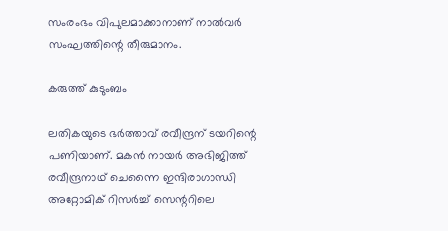സംരംഭം വിപുലമാക്കാനാണ് നാൽവർ സംഘത്തിന്റെ തീരുമാനം.

കരുത്ത് കുടുംബം

ലതികയുടെ ഭർത്താവ് രവീന്ദ്രന് ടയറിന്റെ പണിയാണ്. മകൻ നായർ അഭിജിത്ത് രവീന്ദ്രനാഥ് ചെന്നൈ ഇന്ദിരാഗാന്ധി അറ്റോമിക് റിസർച്ച് സെന്ററിലെ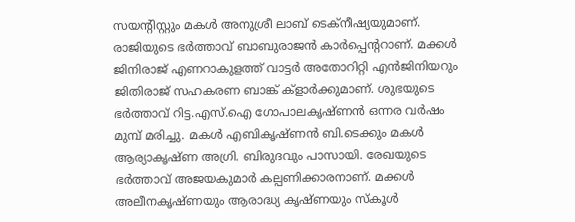സയന്റിസ്റ്റും മകൾ അനുശ്രീ ലാബ് ടെക്നീഷ്യയുമാണ്. രാജിയുടെ ഭർത്താവ് ബാബുരാജൻ കാർപ്പെന്ററാണ്. മക്കൾ ജിനിരാജ് എണറാകുളത്ത് വാട്ടർ അതോറിറ്റി എൻജിനിയറും ജിതിരാജ് സഹകരണ ബാങ്ക് ക്ളാർക്കുമാണ്. ശുഭയുടെ ഭർത്താവ് റിട്ട.എസ്.ഐ ഗോപാലകൃഷ്ണൻ ഒന്നര വർഷം മുമ്പ് മരിച്ചു. മകൾ എബികൃഷ്ണൻ ബി.ടെക്കും മകൾ ആര്യാകൃഷ്ണ അഗ്രി. ബിരുദവും പാസായി. രേഖയുടെ ഭർത്താവ് അജയകുമാർ കല്പണിക്കാരനാണ്. മക്കൾ അലീനകൃഷ്ണയും ആരാദ്ധ്യ കൃഷ്ണയും സ്കൂൾ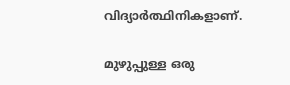വിദ്യാർത്ഥിനികളാണ്.

മുഴുപ്പുള്ള ഒരു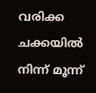വരിക്ക ചക്കയിൽ നിന്ന് മൂന്ന്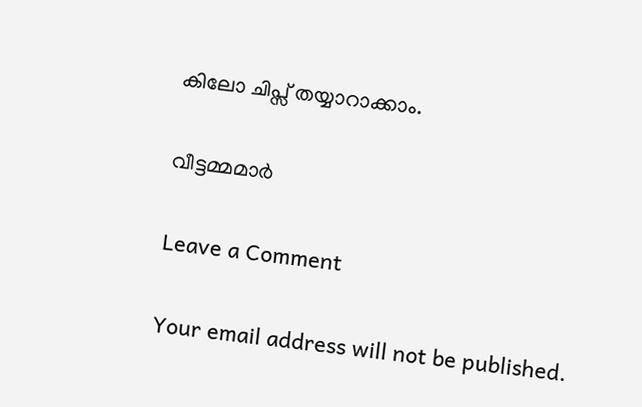കിലോ ചിപ്സ് തയ്യാറാക്കാം.

വീട്ടമ്മമാർ

Leave a Comment

Your email address will not be published.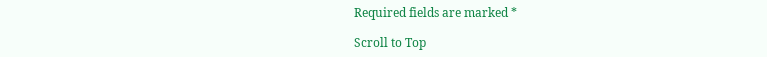Required fields are marked *

Scroll to Top